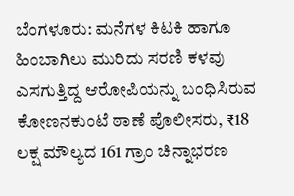ಬೆಂಗಳೂರು: ಮನೆಗಳ ಕಿಟಕಿ ಹಾಗೂ ಹಿಂಬಾಗಿಲು ಮುರಿದು ಸರಣಿ ಕಳವು ಎಸಗುತ್ತಿದ್ದ ಆರೋಪಿಯನ್ನು ಬಂಧಿಸಿರುವ ಕೋಣನಕುಂಟೆ ಠಾಣೆ ಪೊಲೀಸರು, ₹18 ಲಕ್ಷ ಮೌಲ್ಯದ 161 ಗ್ರಾಂ ಚಿನ್ನಾಭರಣ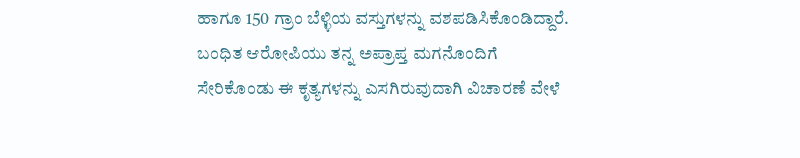ಹಾಗೂ 150 ಗ್ರಾಂ ಬೆಳ್ಳಿಯ ವಸ್ತುಗಳನ್ನು ವಶಪಡಿಸಿಕೊಂಡಿದ್ದಾರೆ.
ಬಂಧಿತ ಆರೋಪಿಯು ತನ್ನ ಅಪ್ರಾಪ್ತ ಮಗನೊಂದಿಗೆ ಸೇರಿಕೊಂಡು ಈ ಕೃತ್ಯಗಳನ್ನು ಎಸಗಿರುವುದಾಗಿ ವಿಚಾರಣೆ ವೇಳೆ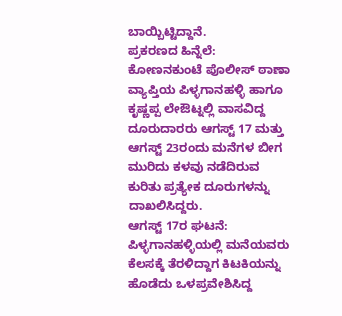ಬಾಯ್ಬಿಟ್ಟಿದ್ದಾನೆ.
ಪ್ರಕರಣದ ಹಿನ್ನೆಲೆ:
ಕೋಣನಕುಂಟೆ ಪೊಲೀಸ್ ಠಾಣಾ ವ್ಯಾಪ್ತಿಯ ಪಿಳ್ಳಗಾನಹಳ್ಳಿ ಹಾಗೂ ಕೃಷ್ಣಪ್ಪ ಲೇಔಟ್ನಲ್ಲಿ ವಾಸವಿದ್ದ ದೂರುದಾರರು ಆಗಸ್ಟ್ 17 ಮತ್ತು ಆಗಸ್ಟ್ 23ರಂದು ಮನೆಗಳ ಬೀಗ ಮುರಿದು ಕಳವು ನಡೆದಿರುವ ಕುರಿತು ಪ್ರತ್ಯೇಕ ದೂರುಗಳನ್ನು ದಾಖಲಿಸಿದ್ದರು.
ಆಗಸ್ಟ್ 17ರ ಘಟನೆ: ಪಿಳ್ಳಗಾನಹಳ್ಳಿಯಲ್ಲಿ ಮನೆಯವರು ಕೆಲಸಕ್ಕೆ ತೆರಳಿದ್ದಾಗ ಕಿಟಕಿಯನ್ನು ಹೊಡೆದು ಒಳಪ್ರವೇಶಿಸಿದ್ದ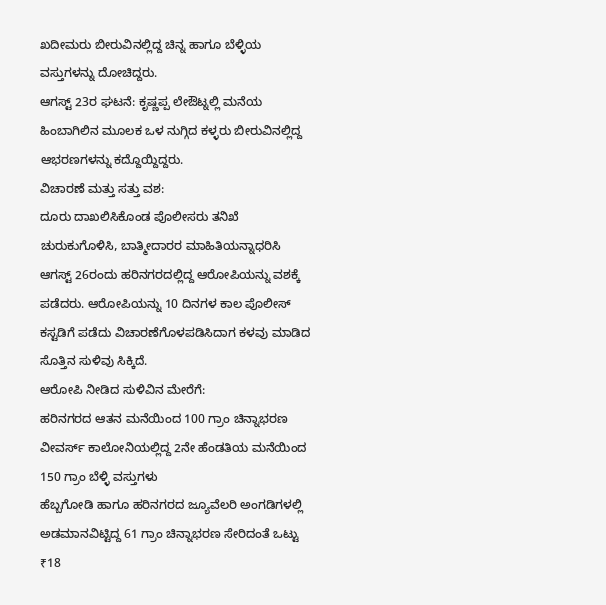ಖದೀಮರು ಬೀರುವಿನಲ್ಲಿದ್ದ ಚಿನ್ನ ಹಾಗೂ ಬೆಳ್ಳಿಯ ವಸ್ತುಗಳನ್ನು ದೋಚಿದ್ದರು.
ಆಗಸ್ಟ್ 23ರ ಘಟನೆ: ಕೃಷ್ಣಪ್ಪ ಲೇಔಟ್ನಲ್ಲಿ ಮನೆಯ ಹಿಂಬಾಗಿಲಿನ ಮೂಲಕ ಒಳ ನುಗ್ಗಿದ ಕಳ್ಳರು ಬೀರುವಿನಲ್ಲಿದ್ದ ಆಭರಣಗಳನ್ನು ಕದ್ದೊಯ್ದಿದ್ದರು.
ವಿಚಾರಣೆ ಮತ್ತು ಸತ್ತು ವಶ:
ದೂರು ದಾಖಲಿಸಿಕೊಂಡ ಪೊಲೀಸರು ತನಿಖೆ ಚುರುಕುಗೊಳಿಸಿ, ಬಾತ್ಮೀದಾರರ ಮಾಹಿತಿಯನ್ನಾಧರಿಸಿ ಆಗಸ್ಟ್ 26ರಂದು ಹರಿನಗರದಲ್ಲಿದ್ದ ಆರೋಪಿಯನ್ನು ವಶಕ್ಕೆ ಪಡೆದರು. ಆರೋಪಿಯನ್ನು 10 ದಿನಗಳ ಕಾಲ ಪೊಲೀಸ್ ಕಸ್ಟಡಿಗೆ ಪಡೆದು ವಿಚಾರಣೆಗೊಳಪಡಿಸಿದಾಗ ಕಳವು ಮಾಡಿದ ಸೊತ್ತಿನ ಸುಳಿವು ಸಿಕ್ಕಿದೆ.
ಆರೋಪಿ ನೀಡಿದ ಸುಳಿವಿನ ಮೇರೆಗೆ:
ಹರಿನಗರದ ಆತನ ಮನೆಯಿಂದ 100 ಗ್ರಾಂ ಚಿನ್ನಾಭರಣ
ವೀವರ್ಸ್ ಕಾಲೋನಿಯಲ್ಲಿದ್ದ 2ನೇ ಹೆಂಡತಿಯ ಮನೆಯಿಂದ 150 ಗ್ರಾಂ ಬೆಳ್ಳಿ ವಸ್ತುಗಳು
ಹೆಬ್ಬಗೋಡಿ ಹಾಗೂ ಹರಿನಗರದ ಜ್ಯೂವೆಲರಿ ಅಂಗಡಿಗಳಲ್ಲಿ ಅಡಮಾನವಿಟ್ಟಿದ್ದ 61 ಗ್ರಾಂ ಚಿನ್ನಾಭರಣ ಸೇರಿದಂತೆ ಒಟ್ಟು ₹18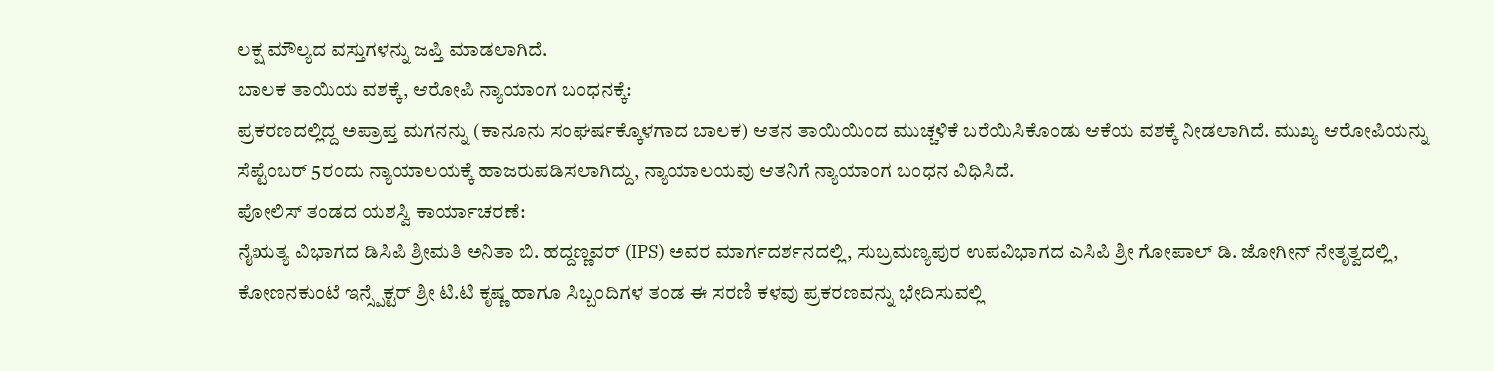ಲಕ್ಷ ಮೌಲ್ಯದ ವಸ್ತುಗಳನ್ನು ಜಪ್ತಿ ಮಾಡಲಾಗಿದೆ.
ಬಾಲಕ ತಾಯಿಯ ವಶಕ್ಕೆ, ಆರೋಪಿ ನ್ಯಾಯಾಂಗ ಬಂಧನಕ್ಕೆ:
ಪ್ರಕರಣದಲ್ಲಿದ್ದ ಅಪ್ರಾಪ್ತ ಮಗನನ್ನು (ಕಾನೂನು ಸಂಘರ್ಷಕ್ಕೊಳಗಾದ ಬಾಲಕ) ಆತನ ತಾಯಿಯಿಂದ ಮುಚ್ಚಳಿಕೆ ಬರೆಯಿಸಿಕೊಂಡು ಆಕೆಯ ವಶಕ್ಕೆ ನೀಡಲಾಗಿದೆ. ಮುಖ್ಯ ಆರೋಪಿಯನ್ನು ಸೆಪ್ಟೆಂಬರ್ 5ರಂದು ನ್ಯಾಯಾಲಯಕ್ಕೆ ಹಾಜರುಪಡಿಸಲಾಗಿದ್ದು, ನ್ಯಾಯಾಲಯವು ಆತನಿಗೆ ನ್ಯಾಯಾಂಗ ಬಂಧನ ವಿಧಿಸಿದೆ.
ಪೋಲಿಸ್ ತಂಡದ ಯಶಸ್ವಿ ಕಾರ್ಯಾಚರಣೆ:
ನೈಋತ್ಯ ವಿಭಾಗದ ಡಿಸಿಪಿ ಶ್ರೀಮತಿ ಅನಿತಾ ಬಿ. ಹದ್ದಣ್ಣವರ್ (IPS) ಅವರ ಮಾರ್ಗದರ್ಶನದಲ್ಲಿ, ಸುಬ್ರಮಣ್ಯಪುರ ಉಪವಿಭಾಗದ ಎಸಿಪಿ ಶ್ರೀ ಗೋಪಾಲ್ ಡಿ. ಜೋಗೀನ್ ನೇತೃತ್ವದಲ್ಲಿ, ಕೋಣನಕುಂಟೆ ಇನ್ಸ್ಪೆಕ್ಟರ್ ಶ್ರೀ ಟಿ.ಟಿ ಕೃಷ್ಣ ಹಾಗೂ ಸಿಬ್ಬಂದಿಗಳ ತಂಡ ಈ ಸರಣಿ ಕಳವು ಪ್ರಕರಣವನ್ನು ಭೇದಿಸುವಲ್ಲಿ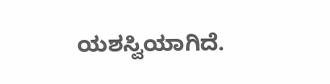ಯಶಸ್ವಿಯಾಗಿದೆ.